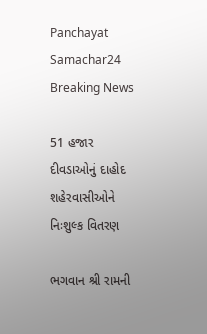Panchayat Samachar24
Breaking News

51 હજાર દીવડાઓનું દાહોદ શહેરવાસીઓને નિઃશુલ્ક વિતરણ

ભગવાન શ્રી રામની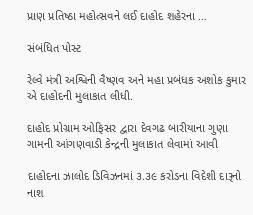પ્રાણ પ્રતિષ્ઠા મહોત્સવને લઈ દાહોદ શહેરના …

સંબંધિત પોસ્ટ

રેલ્વે મંત્રી અશ્વિની વૈષ્ણવ અને મહા પ્રબંધક અશોક કુમાર એ દાહોદની મુલાકાત લીધી.

દાહોદ પ્રોગ્રામ ઓફિસર દ્વારા દેવગઢ બારીયાના ગુણા ગામની આંગણવાડી કેન્દ્રની મુલાકાત લેવામાં આવી

દાહોદના ઝાલોદ ડિવિઝનમાં ૩.૩૯ કરોડના વિદેશી દારૂનો નાશ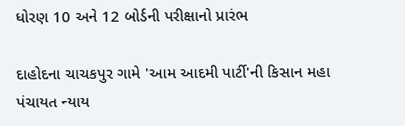ધોરણ 10 અને 12 બોર્ડની પરીક્ષાનો પ્રારંભ

દાહોદના ચાચકપુર ગામે 'આમ આદમી પાર્ટી'ની કિસાન મહા પંચાયત ન્યાય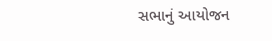સભાનું આયોજન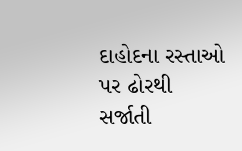દાહોદના રસ્તાઓ પર ઢોરથી સર્જાતી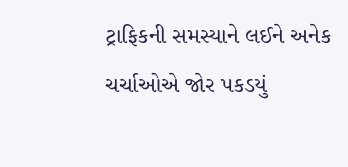ટ્રાફિકની સમસ્યાને લઈને અનેક ચર્ચાઓએ જોર પકડયું